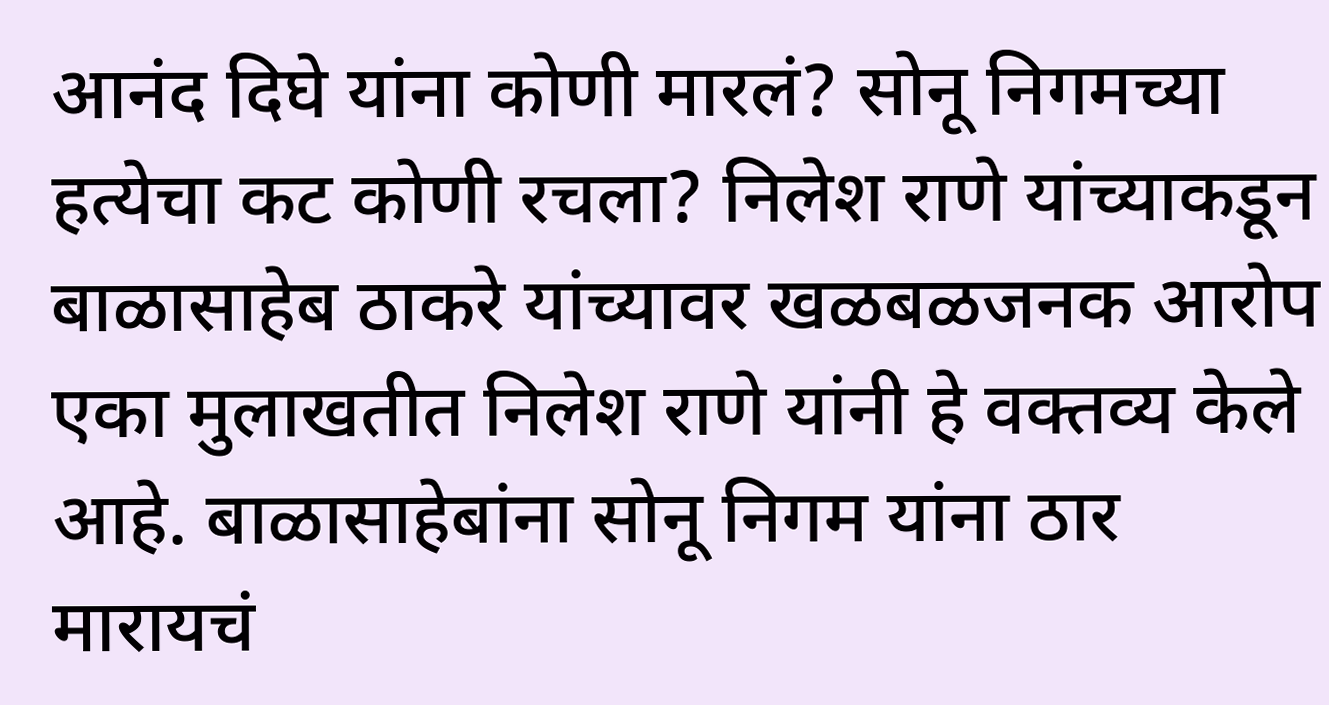आनंद दिघे यांना कोणी मारलं? सोनू निगमच्या हत्येचा कट कोणी रचला? निलेश राणे यांच्याकडून बाळासाहेब ठाकरे यांच्यावर खळबळजनक आरोप
एका मुलाखतीत निलेश राणे यांनी हे वक्तव्य केले आहे. बाळासाहेबांना सोनू निगम यांना ठार मारायचं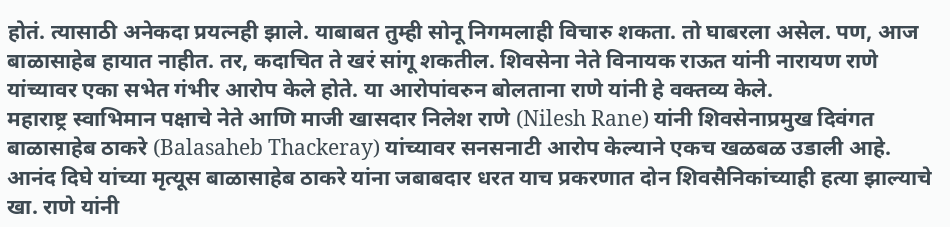होतं. त्यासाठी अनेकदा प्रयत्नही झाले. याबाबत तुम्ही सोनू निगमलाही विचारु शकता. तो घाबरला असेल. पण, आज बाळासाहेब हायात नाहीत. तर, कदाचित ते खरं सांगू शकतील. शिवसेना नेते विनायक राऊत यांनी नारायण राणे यांच्यावर एका सभेत गंभीर आरोप केले होते. या आरोपांवरुन बोलताना राणे यांनी हे वक्तव्य केले.
महाराष्ट्र स्वाभिमान पक्षाचे नेते आणि माजी खासदार निलेश राणे (Nilesh Rane) यांनी शिवसेनाप्रमुख दिवंगत बाळासाहेब ठाकरे (Balasaheb Thackeray) यांच्यावर सनसनाटी आरोप केल्याने एकच खळबळ उडाली आहे. आनंद दिघे यांच्या मृत्यूस बाळासाहेब ठाकरे यांना जबाबदार धरत याच प्रकरणात दोन शिवसैनिकांच्याही हत्या झाल्याचे खा. राणे यांनी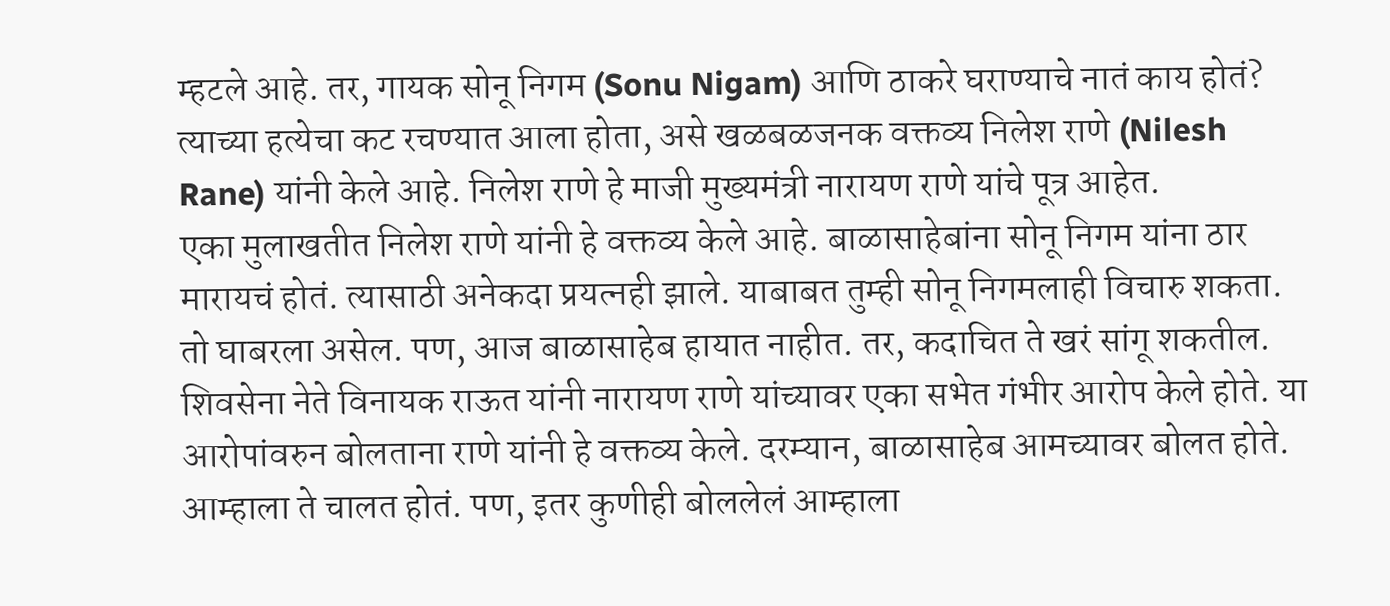म्हटले आहे. तर, गायक सोनू निगम (Sonu Nigam) आणि ठाकरे घराण्याचे नातं काय होतं? त्याच्या हत्येचा कट रचण्यात आला होता, असे खळबळजनक वक्तव्य निलेश राणे (Nilesh Rane) यांनी केले आहे. निलेश राणे हे माजी मुख्यमंत्री नारायण राणे यांचे पूत्र आहेत.
एका मुलाखतीत निलेश राणे यांनी हे वक्तव्य केले आहे. बाळासाहेबांना सोनू निगम यांना ठार मारायचं होतं. त्यासाठी अनेकदा प्रयत्नही झाले. याबाबत तुम्ही सोनू निगमलाही विचारु शकता. तो घाबरला असेल. पण, आज बाळासाहेब हायात नाहीत. तर, कदाचित ते खरं सांगू शकतील. शिवसेना नेते विनायक राऊत यांनी नारायण राणे यांच्यावर एका सभेत गंभीर आरोप केले होते. या आरोपांवरुन बोलताना राणे यांनी हे वक्तव्य केले. दरम्यान, बाळासाहेब आमच्यावर बोलत होते. आम्हाला ते चालत होतं. पण, इतर कुणीही बोललेलं आम्हाला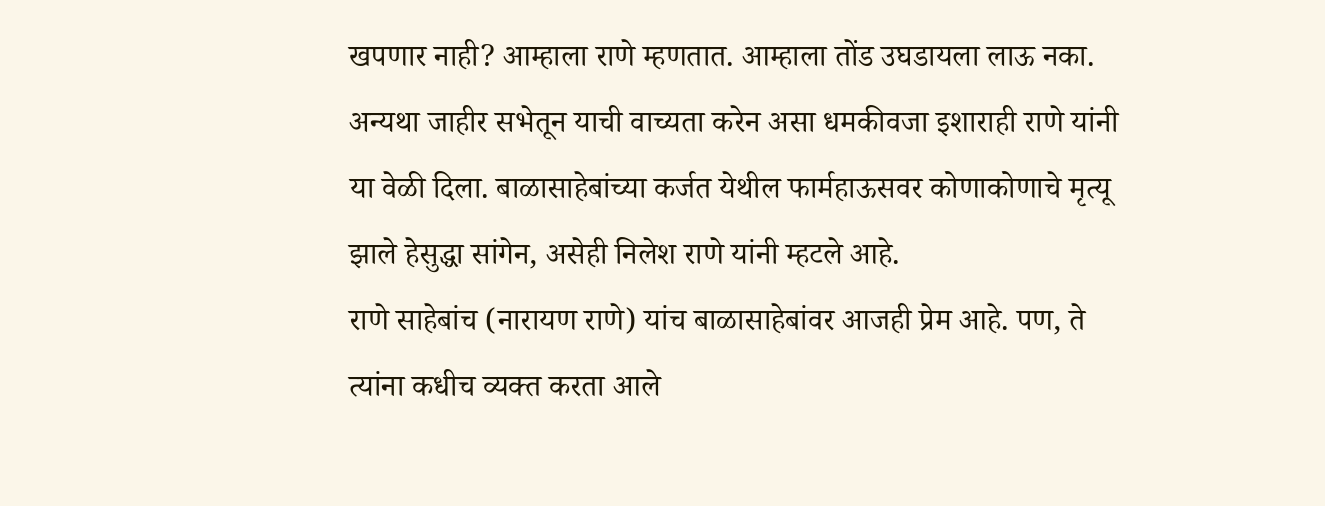खपणार नाही? आम्हाला राणे म्हणतात. आम्हाला तोंड उघडायला लाऊ नका. अन्यथा जाहीर सभेतून याची वाच्यता करेन असा धमकीवजा इशाराही राणे यांनी या वेळी दिला. बाळासाहेबांच्या कर्जत येथील फार्महाऊसवर कोणाकोणाचे मृत्यू झाले हेसुद्धा सांगेन, असेही निलेश राणे यांनी म्हटले आहे.
राणे साहेबांच (नारायण राणे) यांच बाळासाहेबांवर आजही प्रेम आहे. पण, ते त्यांना कधीच व्यक्त करता आले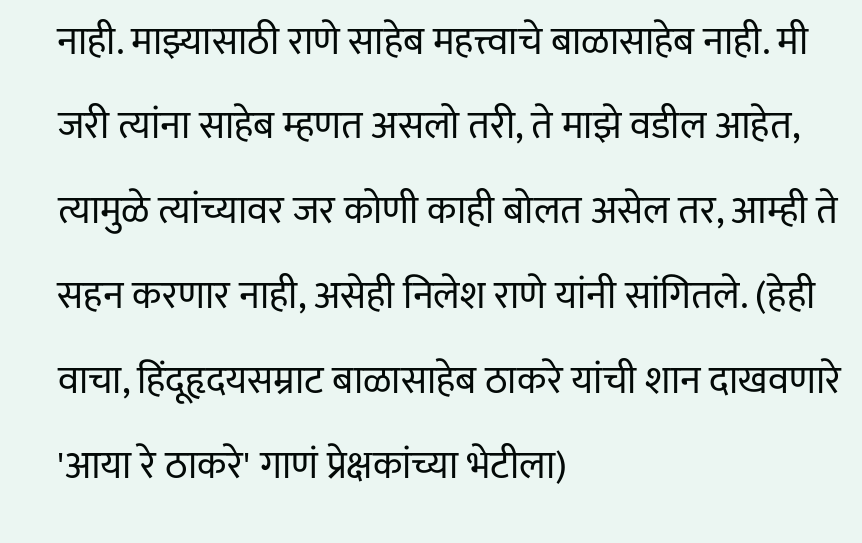नाही. माझ्यासाठी राणे साहेब महत्त्वाचे बाळासाहेब नाही. मी जरी त्यांना साहेब म्हणत असलो तरी, ते माझे वडील आहेत, त्यामुळे त्यांच्यावर जर कोणी काही बोलत असेल तर, आम्ही ते सहन करणार नाही, असेही निलेश राणे यांनी सांगितले. (हेही वाचा, हिंदूहृदयसम्राट बाळासाहेब ठाकरे यांची शान दाखवणारे 'आया रे ठाकरे' गाणं प्रेक्षकांच्या भेटीला)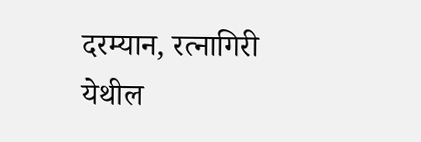दरम्यान, रत्नागिरी येथील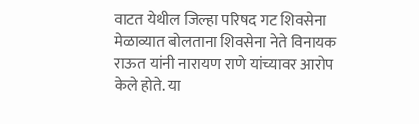वाटत येथील जिल्हा परिषद गट शिवसेना मेळाव्यात बोलताना शिवसेना नेते विनायक राऊत यांनी नारायण राणे यांच्यावर आरोप केले होते. या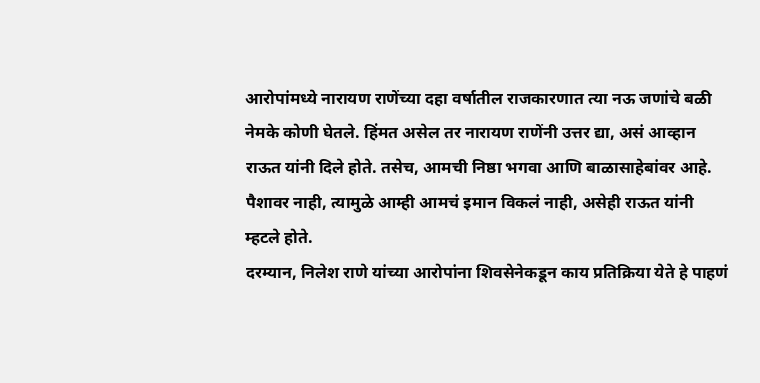आरोपांमध्ये नारायण राणेंच्या दहा वर्षातील राजकारणात त्या नऊ जणांचे बळी नेमके कोणी घेतले. हिंमत असेल तर नारायण राणेंनी उत्तर द्या, असं आव्हान राऊत यांनी दिले होते. तसेच, आमची निष्ठा भगवा आणि बाळासाहेबांवर आहे. पैशावर नाही, त्यामुळे आम्ही आमचं इमान विकलं नाही, असेही राऊत यांनी म्हटले होते.
दरम्यान, निलेश राणे यांच्या आरोपांना शिवसेनेकडून काय प्रतिक्रिया येते हे पाहणं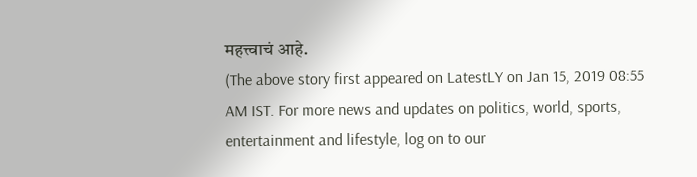महत्त्वाचं आहे.
(The above story first appeared on LatestLY on Jan 15, 2019 08:55 AM IST. For more news and updates on politics, world, sports, entertainment and lifestyle, log on to our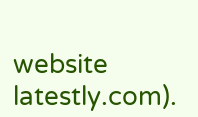website latestly.com).